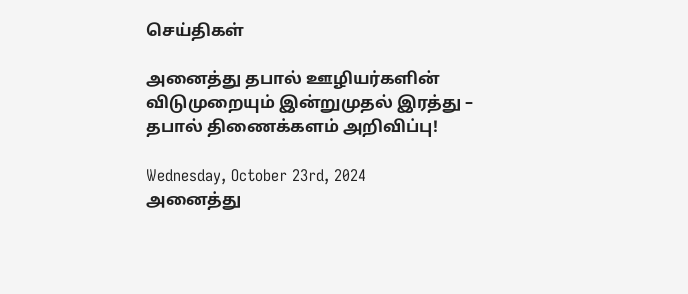செய்திகள்

அனைத்து தபால் ஊழியர்களின் விடுமுறையும் இன்றுமுதல் இரத்து – தபால் திணைக்களம் அறிவிப்பு!

Wednesday, October 23rd, 2024
அனைத்து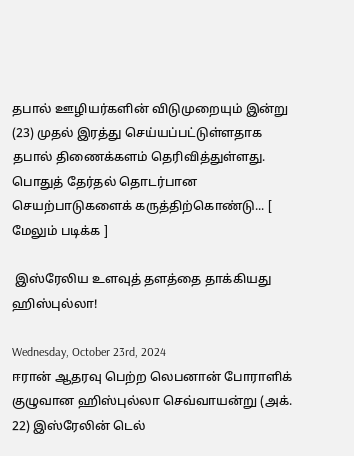தபால் ஊழியர்களின் விடுமுறையும் இன்று (23) முதல் இரத்து செய்யப்பட்டுள்ளதாக தபால் திணைக்களம் தெரிவித்துள்ளது. பொதுத் தேர்தல் தொடர்பான செயற்பாடுகளைக் கருத்திற்கொண்டு... [ மேலும் படிக்க ]

 இஸ்ரேலிய உளவுத் தளத்தை தாக்கியது ஹிஸ்புல்லா!

Wednesday, October 23rd, 2024
ஈரான் ஆதரவு பெற்ற லெபனான் போராளிக் குழுவான ஹிஸ்புல்லா செவ்வாயன்று (அக். 22) இஸ்ரேலின் டெல்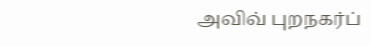அவிவ் புறநகர்ப்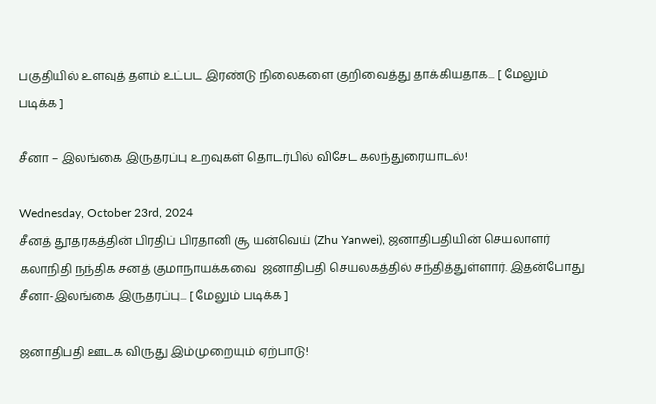பகுதியில் உளவுத் தளம் உட்பட இரண்டு நிலைகளை குறிவைத்து தாக்கியதாக... [ மேலும் படிக்க ]

சீனா – இலங்கை இருதரப்பு உறவுகள் தொடர்பில் விசேட கலந்துரையாடல்!

Wednesday, October 23rd, 2024
சீனத் தூதரகத்தின் பிரதிப் பிரதானி சூ யன்வெய் (Zhu Yanwei), ஜனாதிபதியின் செயலாளர் கலாநிதி நந்திக சனத் குமாநாயக்கவை  ஜனாதிபதி செயலகத்தில் சந்தித்துள்ளார். இதன்போது சீனா-இலங்கை இருதரப்பு... [ மேலும் படிக்க ]

ஜனாதிபதி ஊடக விருது இம்முறையும் ஏற்பாடு!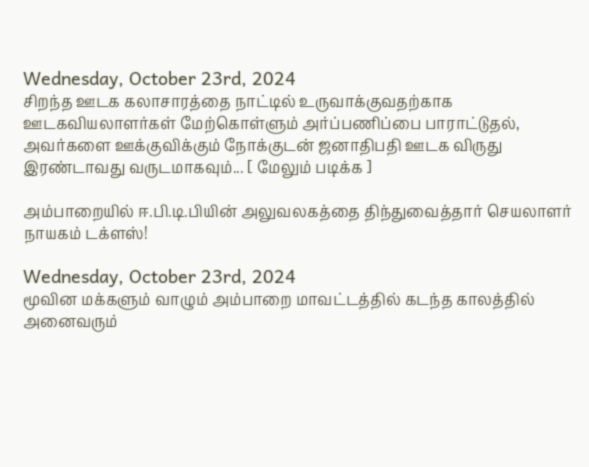Wednesday, October 23rd, 2024
சிறந்த ஊடக கலாசாரத்தை நாட்டில் உருவாக்குவதற்காக ஊடகவியலாளர்கள் மேற்கொள்ளும் அர்ப்பணிப்பை பாராட்டுதல், அவர்களை ஊக்குவிக்கும் நோக்குடன் ஜனாதிபதி ஊடக விருது இரண்டாவது வருடமாகவும்... [ மேலும் படிக்க ]

அம்பாறையில் ஈ.பி.டி.பியின் அலுவலகத்தை திந்துவைத்தார் செயலாளர் நாயகம் டக்ளஸ்!

Wednesday, October 23rd, 2024
மூவின மக்களும் வாழும் அம்பாறை மாவட்டத்தில் கடந்த காலத்தில் அனைவரும்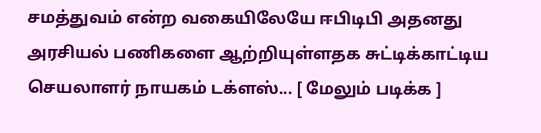சமத்துவம் என்ற வகையிலேயே ஈபிடிபி அதனது அரசியல் பணிகளை ஆற்றியுள்ளதக சுட்டிக்காட்டிய செயலாளர் நாயகம் டக்ளஸ்... [ மேலும் படிக்க ]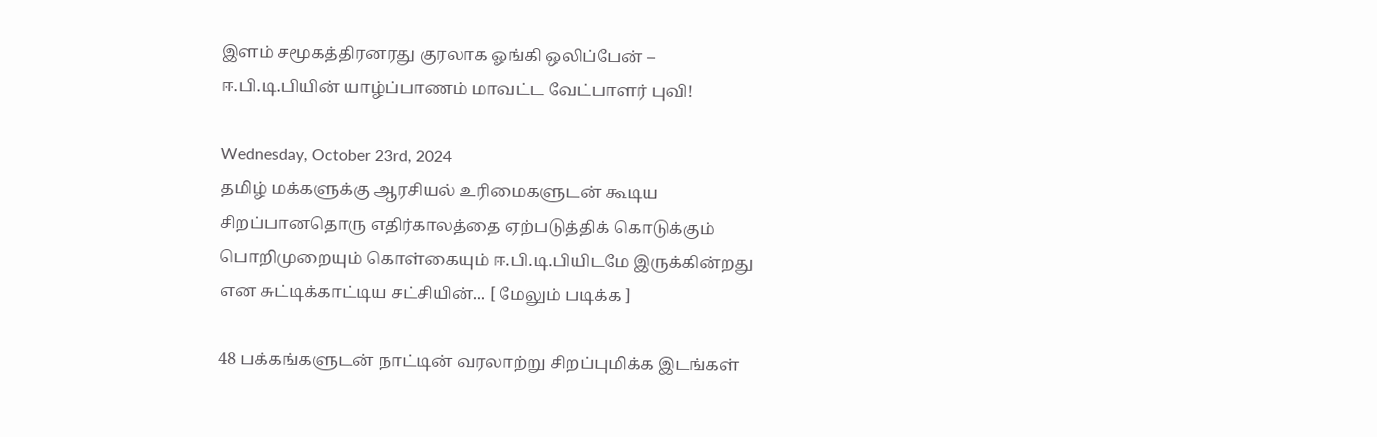இளம் சமூகத்திரனரது குரலாக ஓங்கி ஒலிப்பேன் – ஈ.பி.டி.பியின் யாழ்ப்பாணம் மாவட்ட வேட்பாளர் புவி!

Wednesday, October 23rd, 2024
தமிழ் மக்களுக்கு ஆரசியல் உரிமைகளுடன் கூடிய சிறப்பானதொரு எதிர்காலத்தை ஏற்படுத்திக் கொடுக்கும் பொறிமுறையும் கொள்கையும் ஈ.பி.டி.பியிடமே இருக்கின்றது என சுட்டிக்காட்டிய சட்சியின்... [ மேலும் படிக்க ]

48 பக்கங்களுடன் நாட்டின் வரலாற்று சிறப்புமிக்க இடங்கள்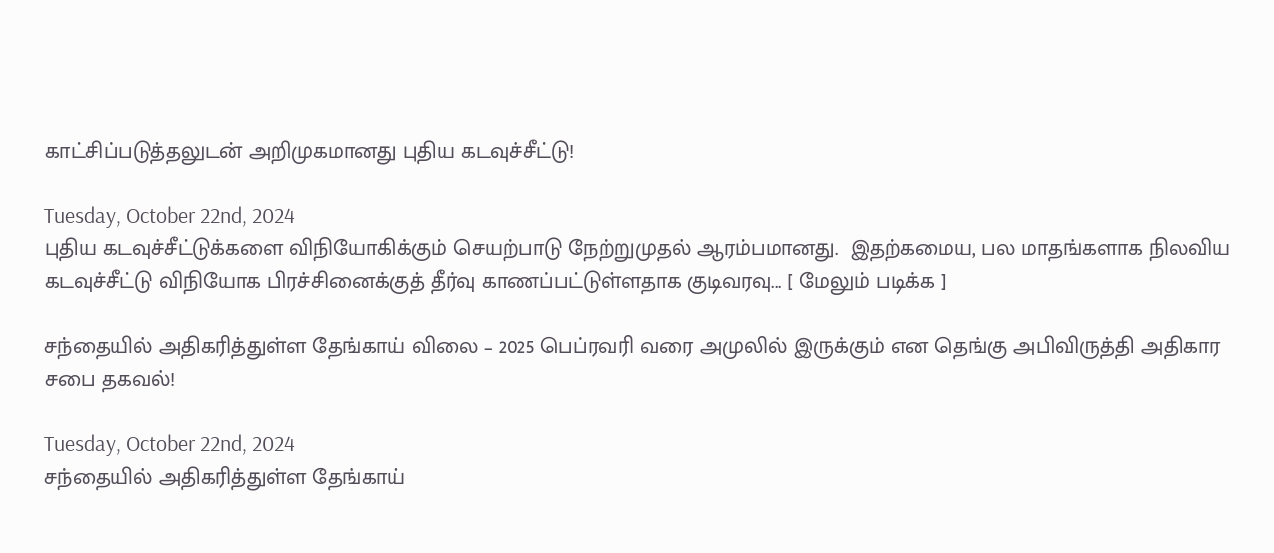காட்சிப்படுத்தலுடன் அறிமுகமானது புதிய கடவுச்சீட்டு!

Tuesday, October 22nd, 2024
புதிய கடவுச்சீட்டுக்களை விநியோகிக்கும் செயற்பாடு நேற்றுமுதல் ஆரம்பமானது.  இதற்கமைய, பல மாதங்களாக நிலவிய கடவுச்சீட்டு விநியோக பிரச்சினைக்குத் தீர்வு காணப்பட்டுள்ளதாக குடிவரவு... [ மேலும் படிக்க ]

சந்தையில் அதிகரித்துள்ள தேங்காய் விலை – 2025 பெப்ரவரி வரை அமுலில் இருக்கும் என தெங்கு அபிவிருத்தி அதிகார சபை தகவல்!

Tuesday, October 22nd, 2024
சந்தையில் அதிகரித்துள்ள தேங்காய்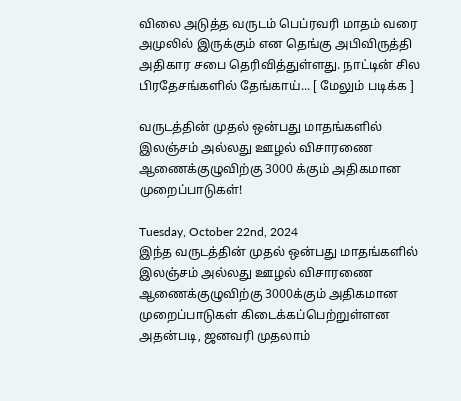விலை அடுத்த வருடம் பெப்ரவரி மாதம் வரை அமுலில் இருக்கும் என தெங்கு அபிவிருத்தி அதிகார சபை தெரிவித்துள்ளது. நாட்டின் சில பிரதேசங்களில் தேங்காய்... [ மேலும் படிக்க ]

வருடத்தின் முதல் ஒன்பது மாதங்களில் இலஞ்சம் அல்லது ஊழல் விசாரணை ஆணைக்குழுவிற்கு 3000 க்கும் அதிகமான முறைப்பாடுகள்!

Tuesday, October 22nd, 2024
இந்த வருடத்தின் முதல் ஒன்பது மாதங்களில் இலஞ்சம் அல்லது ஊழல் விசாரணை ஆணைக்குழுவிற்கு 3000க்கும் அதிகமான முறைப்பாடுகள் கிடைக்கப்பெற்றுள்ளன அதன்படி, ஜனவரி முதலாம்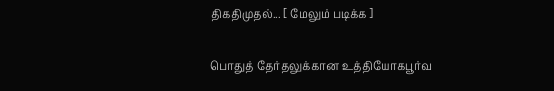திகதிமுதல்... [ மேலும் படிக்க ]

பொதுத் தேர்தலுக்கான உத்தியோகபூர்வ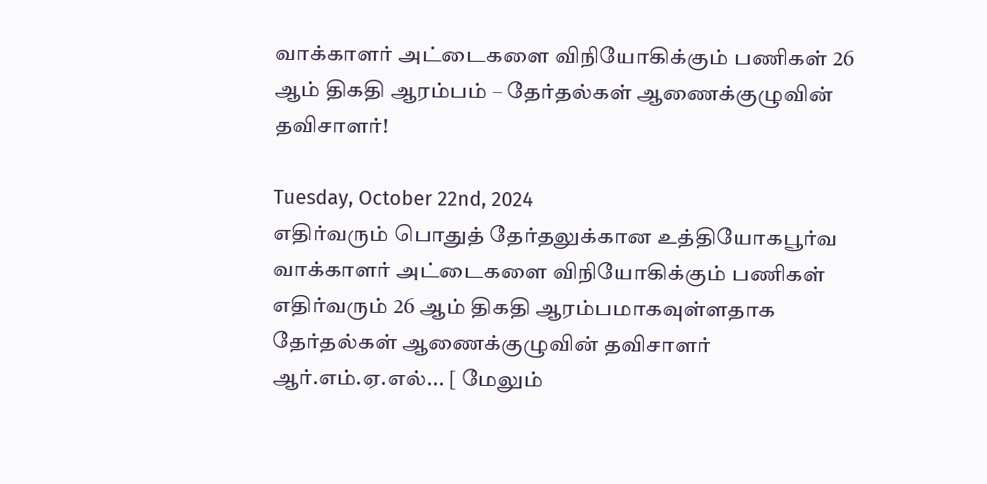வாக்காளர் அட்டைகளை விநியோகிக்கும் பணிகள் 26 ஆம் திகதி ஆரம்பம் – தேர்தல்கள் ஆணைக்குழுவின் தவிசாளர்!

Tuesday, October 22nd, 2024
எதிர்வரும் பொதுத் தேர்தலுக்கான உத்தியோகபூர்வ வாக்காளர் அட்டைகளை விநியோகிக்கும் பணிகள் எதிர்வரும் 26 ஆம் திகதி ஆரம்பமாகவுள்ளதாக தேர்தல்கள் ஆணைக்குழுவின் தவிசாளர் ஆர்.எம்.ஏ.எல்... [ மேலும்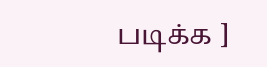படிக்க ]